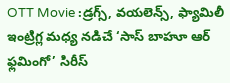OTT Movie :డ్రగ్స్, వయలెన్స్, ఫ్యామిలీ ఇంట్రిగ్ల మధ్య నడిచే ‘సాస్ బాహూ ఆర్ ఫ్లమింగో’ సిరీస్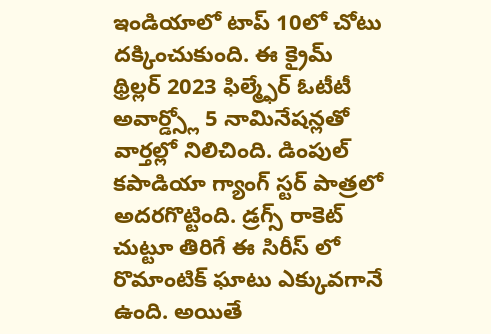ఇండియాలో టాప్ 10లో చోటు దక్కించుకుంది. ఈ క్రైమ్ థ్రిల్లర్ 2023 ఫిల్మ్ఫేర్ ఓటీటీ అవార్డ్స్లో 5 నామినేషన్లతో వార్తల్లో నిలిచింది. డింపుల్ కపాడియా గ్యాంగ్ స్టర్ పాత్రలో అదరగొట్టింది. డ్రగ్స్ రాకెట్ చుట్టూ తిరిగే ఈ సిరీస్ లో రొమాంటిక్ ఘాటు ఎక్కువగానే ఉంది. అయితే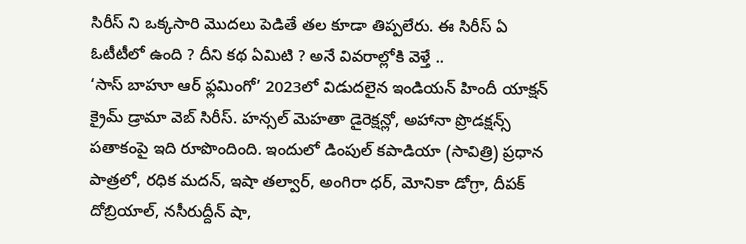సిరీస్ ని ఒక్కసారి మొదలు పెడితే తల కూడా తిప్పలేరు. ఈ సిరీస్ ఏ ఓటీటీలో ఉంది ? దీని కథ ఏమిటి ? అనే వివరాల్లోకి వెళ్తే ..
‘సాస్ బాహూ ఆర్ ఫ్లమింగో’ 2023లో విడుదలైన ఇండియన్ హిందీ యాక్షన్ క్రైమ్ డ్రామా వెబ్ సిరీస్. హన్సల్ మెహతా డైరెక్షన్లో, అహానా ప్రొడక్షన్స్ పతాకంపై ఇది రూపొందింది. ఇందులో డింపుల్ కపాడియా (సావిత్రి) ప్రధాన పాత్రలో, రధిక మదన్, ఇషా తల్వార్, అంగిరా ధర్, మోనికా డోగ్రా, దీపక్ దోబ్రియాల్, నసీరుద్దీన్ షా,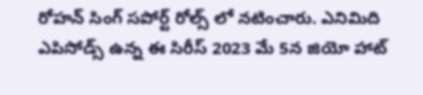రోహన్ సింగ్ సపోర్ట్ రోల్స్ లో నటించారు. ఎనిమిది ఎపిసోడ్స్ ఉన్న ఈ సిరీస్ 2023 మే 5న జియో హాట్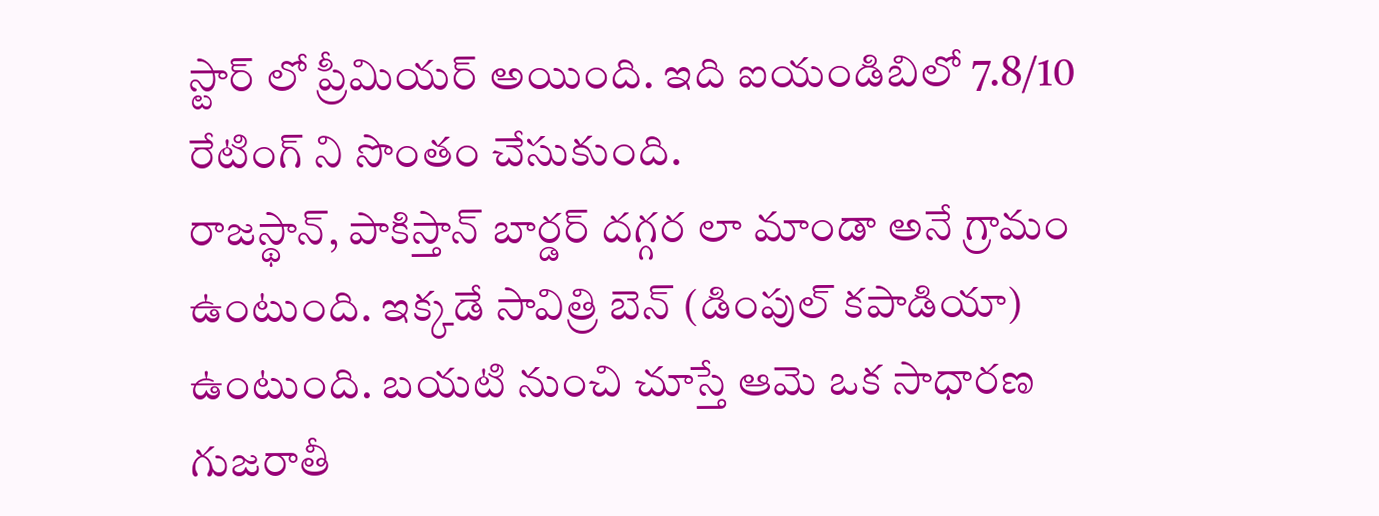స్టార్ లో ప్రీమియర్ అయింది. ఇది ఐయండిబిలో 7.8/10 రేటింగ్ ని సొంతం చేసుకుంది.
రాజస్థాన్, పాకిస్తాన్ బార్డర్ దగ్గర లా మాండా అనే గ్రామం ఉంటుంది. ఇక్కడే సావిత్రి బెన్ (డింపుల్ కపాడియా) ఉంటుంది. బయటి నుంచి చూస్తే ఆమె ఒక సాధారణ గుజరాతీ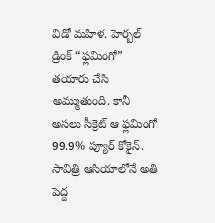విడో మహిళ. హెర్బల్ డ్రింక్ “ఫ్లమింగో” తయారు చేసి అమ్ముతుంది. కానీ అసలు సీక్రెట్ ఆ ఫ్లమింగో 99.9% ప్యూర్ కోకైన్. సావిత్రి ఆసియాలోనే అతి పెద్ద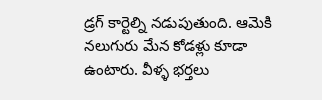డ్రగ్ కార్టెల్ని నడుపుతుంది. ఆమెకి నలుగురు మేన కోడళ్లు కూడా ఉంటారు. వీళ్ళ భర్తలు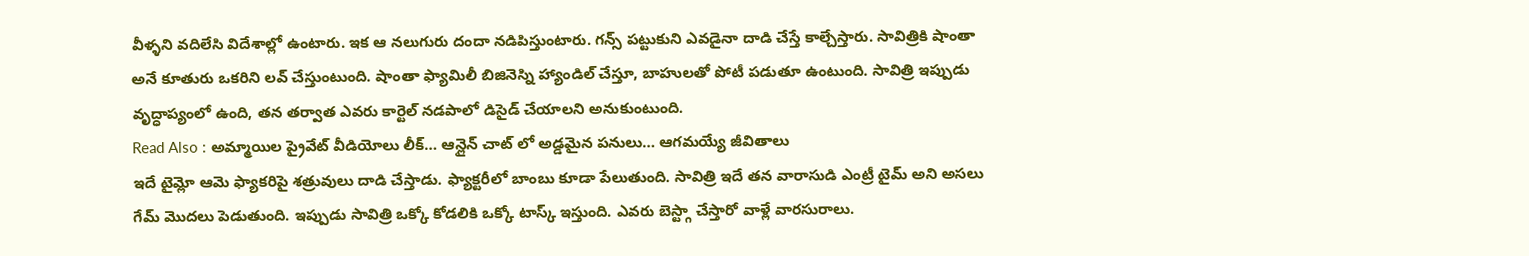వీళ్ళని వదిలేసి విదేశాల్లో ఉంటారు. ఇక ఆ నలుగురు దందా నడిపిస్తుంటారు. గన్స్ పట్టుకుని ఎవడైనా దాడి చేస్తే కాల్చేస్తారు. సావిత్రికి షాంతా అనే కూతురు ఒకరిని లవ్ చేస్తుంటుంది. షాంతా ఫ్యామిలీ బిజినెస్ని హ్యాండిల్ చేస్తూ, బాహులతో పోటీ పడుతూ ఉంటుంది. సావిత్రి ఇప్పుడు వృద్ధాప్యంలో ఉంది, తన తర్వాత ఎవరు కార్టెల్ నడపాలో డిసైడ్ చేయాలని అనుకుంటుంది.
Read Also : అమ్మాయిల ప్రైవేట్ వీడియోలు లీక్… ఆన్లైన్ చాట్ లో అడ్డమైన పనులు… ఆగమయ్యే జీవితాలు
ఇదే టైమ్లో ఆమె ఫ్యాకరిపై శత్రువులు దాడి చేస్తాడు. ఫ్యాక్టరీలో బాంబు కూడా పేలుతుంది. సావిత్రి ఇదే తన వారాసుడి ఎంట్రీ టైమ్ అని అసలు గేమ్ మొదలు పెడుతుంది. ఇప్పుడు సావిత్రి ఒక్కో కోడలికి ఒక్కో టాస్క్ ఇస్తుంది. ఎవరు బెస్ట్గా చేస్తారో వాళ్లే వారసురాలు.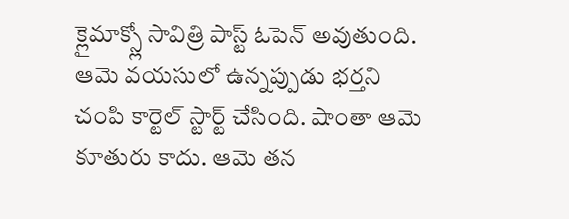క్లైమాక్స్లో సావిత్రి పాస్ట్ ఓపెన్ అవుతుంది. ఆమె వయసులో ఉన్నప్పుడు భర్తని చంపి కార్టెల్ స్టార్ట్ చేసింది. షాంతా ఆమె కూతురు కాదు. ఆమె తన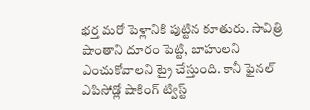భర్త మరో పెళ్లానికి పుట్టిన కూతురు. సావిత్రి షాంతాని దూరం పెట్టి, బాహులని ఎంచుకోవాలని ట్రై చేస్తుంది. కానీ ఫైనల్ ఎపిసోడ్లో షాకింగ్ ట్విస్ట్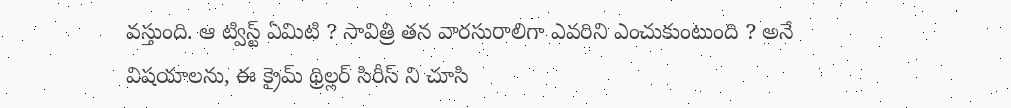వస్తుంది. ఆ ట్విస్ట్ ఏమిటి ? సావిత్రి తన వారసురాలిగా ఎవరిని ఎంచుకుంటుంది ? అనే విషయాలను, ఈ క్రైమ్ థ్రిల్లర్ సిరీస్ ని చూసి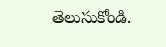తెలుసుకోండి.